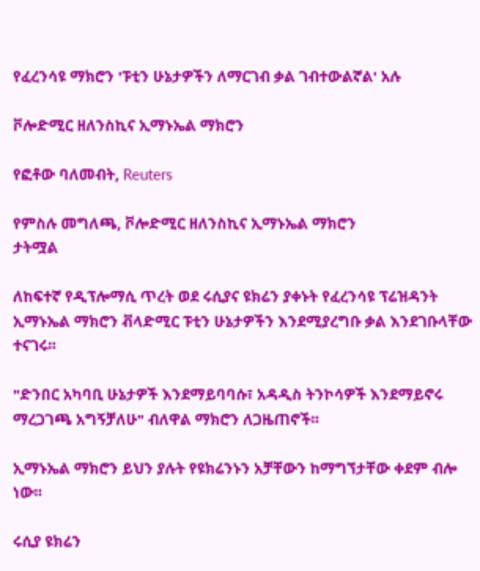የፈረንሳዩ ማክሮን 'ፑቲን ሁኔታዎችን ለማርገብ ቃል ገብተውልኛል' አሉ

ቮሎድሚር ዘለንስኪና ኢማኑኤል ማክሮን

የፎቶው ባለመብት, Reuters

የምስሉ መግለጫ, ቮሎድሚር ዘለንስኪና ኢማኑኤል ማክሮን
ታትሟል

ለከፍተኛ የዲፕሎማሲ ጥረት ወደ ሩሲያና ዩክሬን ያቀኑት የፈረንሳዩ ፕሬዝዳንት ኢማኑኤል ማክሮን ቭላድሚር ፑቲን ሁኔታዎችን እንደሚያረግቡ ቃል እንደገቡላቸው ተናገሩ፡፡

"ድንበር አካባቢ ሁኔታዎች እንደማይባባሱ፣ አዳዲስ ትንኮሳዎች እንደማይኖሩ ማረጋገጫ አግኝቻለሁ" ብለዋል ማክሮን ለጋዜጠኖች፡፡

ኢማኑኤል ማክሮን ይህን ያሉት የዩክሬንኑን አቻቸውን ከማግኘታቸው ቀደም ብሎ ነው፡፡

ሩሲያ ዩክሬን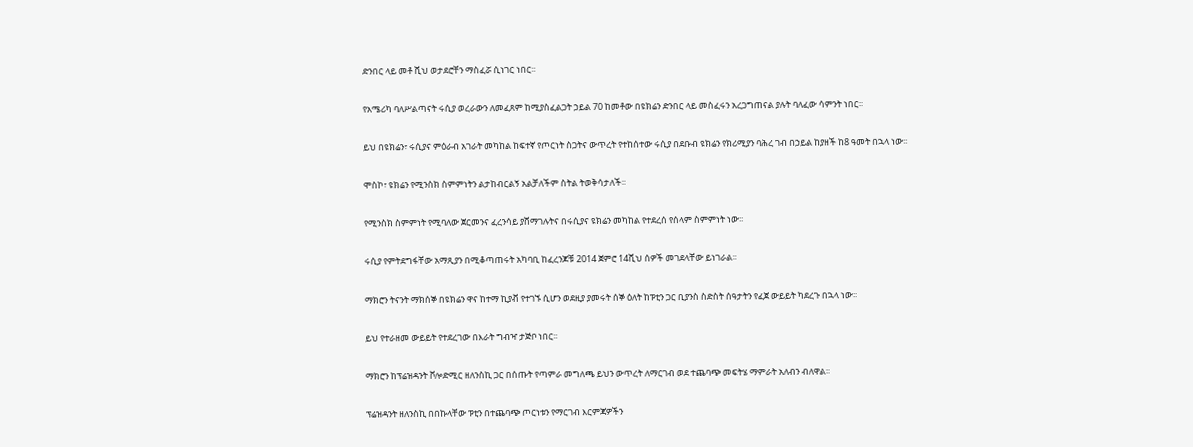ድንበር ላይ መቶ ሺህ ወታደሮቸን ማስፈሯ ሲነገር ነበር፡፡

የአሜሪካ ባለሥልጣናት ሩሲያ ወረራውን ለመፈጸም ከሚያስፈልጋት ኃይል 70 ከመቶው በዩክሬን ድንበር ላይ መስፈሩን አረጋግጠናል ያሉት ባለፈው ሳምንት ነበር፡፡

ይህ በዩክሬን፣ ሩሲያና ምዕራብ አገራት መካከል ከፍተኛ የጦርነት ስጋትና ውጥረት የተከሰተው ሩሲያ በደቡብ ዩክሬን የክሪሚያን ባሕረ ገብ በኃይል ከያዘች ከ8 ዓመት በኋላ ነው፡፡

ሞስኮ፣ ዩክሬን የሚንስክ ስምምነትን ልታከብርልኝ አልቻለችም ስትል ትወቅሳታለች፡፡

የሚንስክ ስምምነት የሚባለው ጀርመንና ፈረንሳይ ያሸማገሉትና በሩሲያና ዩክሬን መካከል የተደረሰ የሰላም ስምምነት ነው፡፡

ሩሲያ የምትደግፋቸው አማጺያን በሚቆጣጠሩት አካባቢ ከፈረንጆቹ 2014 ጀምሮ 14ሺህ ሰዎች መገደላቸው ይነገራል፡፡

ማክሮን ትናንት ማክሰኞ በዩክሬን ዋና ከተማ ኪያቭ የተገኙ ሲሆን ወደዚያ ያመሩት ሰኞ ዕለት ከፑቲን ጋር ቢያንስ ስድስት ሰዓታትን የፈጀ ውይይት ካደረጉ በኋላ ነው፡፡

ይህ የተራዘመ ውይይት የተደረገው በእራት ግብዣ ታጅቦ ነበር፡፡

ማክሮን ከፕሬዝዳንት ቮሎድሚር ዘለንስኪ ጋር በሰጡት የጣምራ መግለጫ ይህን ውጥረት ለማርገብ ወደ ተጨባጭ መፍትሄ ማምራት አለብን ብለዋል፡፡

ፕሬዝዳንት ዘለንስኪ በበኩላቸው ፑቲን በተጨባጭ ጦርነቱን የማርገብ እርምጃዎችን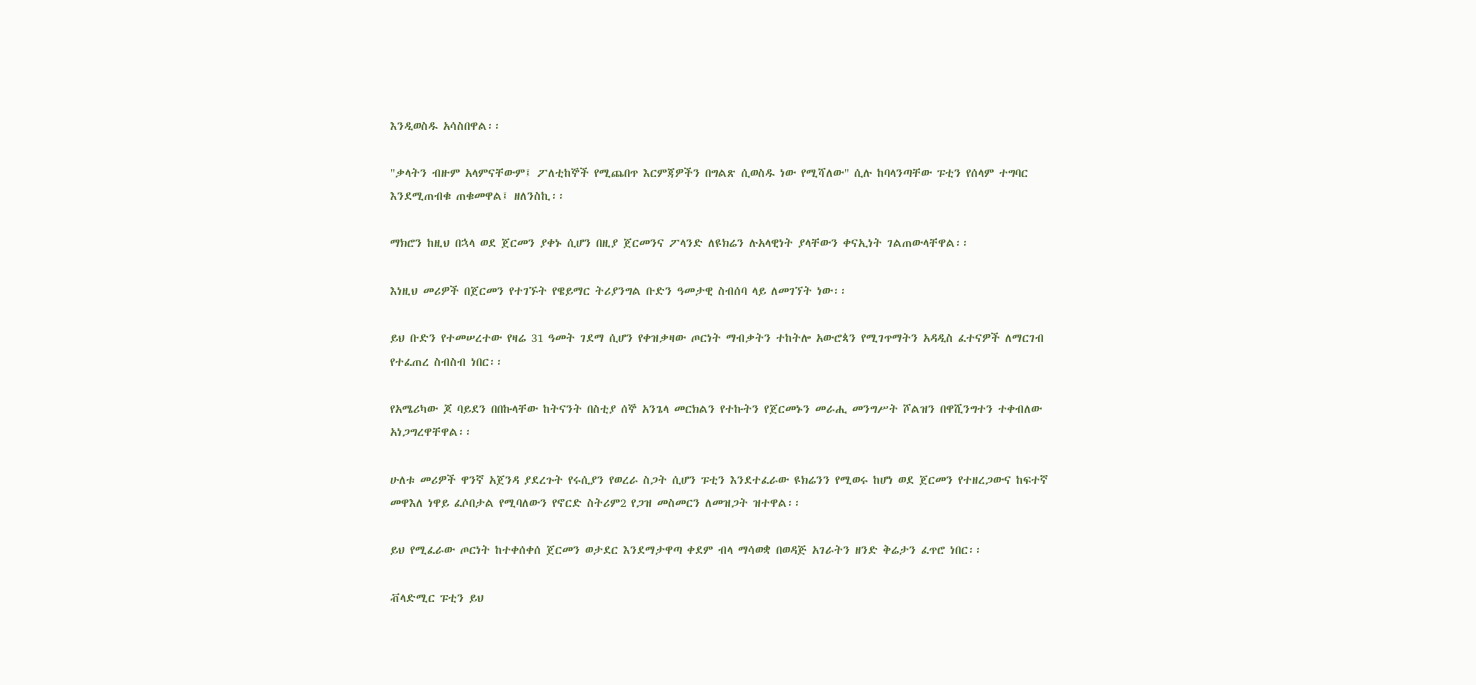እንዲወስዱ አሳስበዋል፡፡

"ቃላትን ብዙም አላምናቸውም፤ ፖለቲከኞች የሚጨበጥ እርምጃዎችን በግልጽ ሲወስዱ ነው የሚሻለው" ሲሉ ከባላንጣቸው ፑቲን የሰላም ተግባር እንደሚጠብቁ ጠቁመዋል፤ ዘለንስኪ፡፡

ማክሮን ከዚህ በኋላ ወደ ጀርመን ያቀኑ ሲሆን በዚያ ጀርመንና ፖላንድ ለዩክሬን ሉአላዊነት ያላቸውን ቀናኢነት ገልጠውላቸዋል፡፡

እነዚህ መሪዎች በጀርመን የተገኙት የዌይማር ትሪያንግል ቡድን ዓመታዊ ስብሰባ ላይ ለመገኘት ነው፡፡

ይህ ቡድን የተመሠረተው የዛሬ 31 ዓመት ገደማ ሲሆን የቀዝቃዛው ጦርነት ማብቃትን ተከትሎ አውሮጳን የሚገጥማትን አዳዲስ ፈተናዎች ለማርገብ የተፈጠረ ስብስብ ነበር፡፡

የአሜሪካው ጆ ባይደን በበኩላቸው ከትናንት በስቲያ ሰኞ አንጌላ መርክልን የተኩትን የጀርመኑን መራሒ መንግሥት ሾልዝን በዋሺንግተን ተቀብለው አነጋግረዋቸዋል፡፡

ሁለቱ መሪዎች ዋንኛ አጀንዳ ያደረጉት የሩሲያን የወረራ ስጋት ሲሆን ፑቲን እንደተፈራው ዩክሬንን የሚወሩ ከሆነ ወደ ጀርመን የተዘረጋውና ከፍተኛ መዋእለ ነዋይ ፈሶበታል የሚባለውን የኖርድ ስትሪም2 የጋዝ መስመርን ለመዝጋት ዝተዋል፡፡

ይህ የሚፈራው ጦርነት ከተቀሰቀሰ ጀርመን ወታደር እንደማታዋጣ ቀደም ብላ ማሳወቋ በወዳጅ አገራትን ዘንድ ቅሬታን ፈጥሮ ነበር፡፡

ቭላድሚር ፑቲን ይህ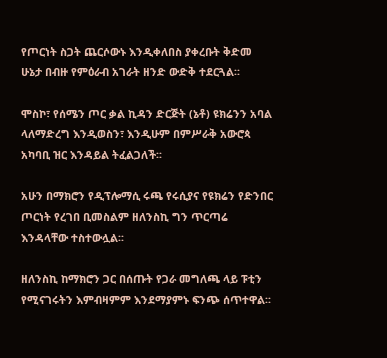የጦርነት ስጋት ጨርሶውኑ እንዲቀለበስ ያቀረቡት ቅድመ ሁኔታ በብዙ የምዕራብ አገራት ዘንድ ውድቅ ተደርጓል፡፡

ሞስኮ፣ የሰሜን ጦር ቃል ኪዳን ድርጅት (ኔቶ) ዩክሬንን አባል ላለማድረግ እንዲወስን፣ እንዲሁም በምሥራቅ አውሮጳ አካባቢ ዝር እንዳይል ትፈልጋለች፡፡

አሁን በማክሮን የዲፕሎማሲ ሩጫ የሩሲያና የዩክሬን የድንበር ጦርነት የረገበ ቢመስልም ዘለንስኪ ግን ጥርጣሬ እንዳላቸው ተስተውሏል፡፡

ዘለንስኪ ከማክሮን ጋር በሰጡት የጋራ መግለጫ ላይ ፑቲን የሚናገሩትን እምብዛምም እንደማያምኑ ፍንጭ ሰጥተዋል፡፡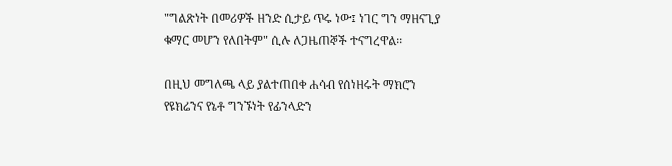"ግልጽነት በመሪዎች ዘንድ ሲታይ ጥሩ ነው፤ ነገር ግን ማዘናጊያ ቁማር መሆን የለበትም" ሲሉ ለጋዜጠኞች ተናግረዋል፡፡

በዚህ መግለጫ ላይ ያልተጠበቀ ሐሳብ የሰነዘሩት ማክሮን የዩክሬንና የኔቶ ግንኙነት የፊንላድን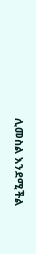ሊመስል እንደሚችል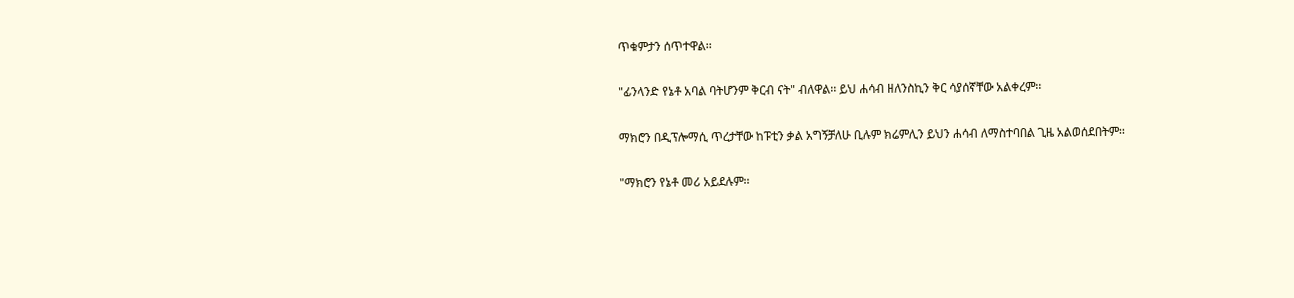ጥቁምታን ሰጥተዋል፡፡

"ፊንላንድ የኔቶ አባል ባትሆንም ቅርብ ናት" ብለዋል፡፡ ይህ ሐሳብ ዘለንስኪን ቅር ሳያሰኛቸው አልቀረም፡፡

ማክሮን በዲፕሎማሲ ጥረታቸው ከፑቲን ቃል አግኝቻለሁ ቢሉም ክሬምሊን ይህን ሐሳብ ለማስተባበል ጊዜ አልወሰደበትም፡፡

"ማክሮን የኔቶ መሪ አይደሉም፡፡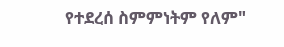የተደረሰ ስምምነትም የለም"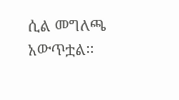ሲል መግለጫ አውጥቷል፡፡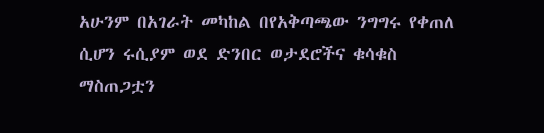አሁንም በአገራት መካከል በየአቅጣጫው ንግግሩ የቀጠለ ሲሆን ሩሲያም ወደ ድንበር ወታደሮችና ቁሳቁስ ማስጠጋቷን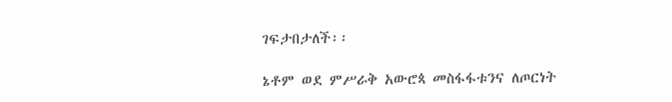ገፍታበታለች፡፡

ኔቶም ወደ ምሥራቅ አውሮጳ መስፋፋቱንና ለጦርነት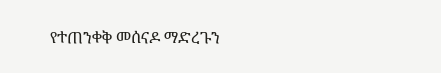የተጠንቀቅ መሰናዶ ማድረጉን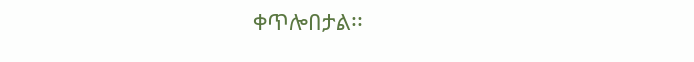ቀጥሎበታል፡፡